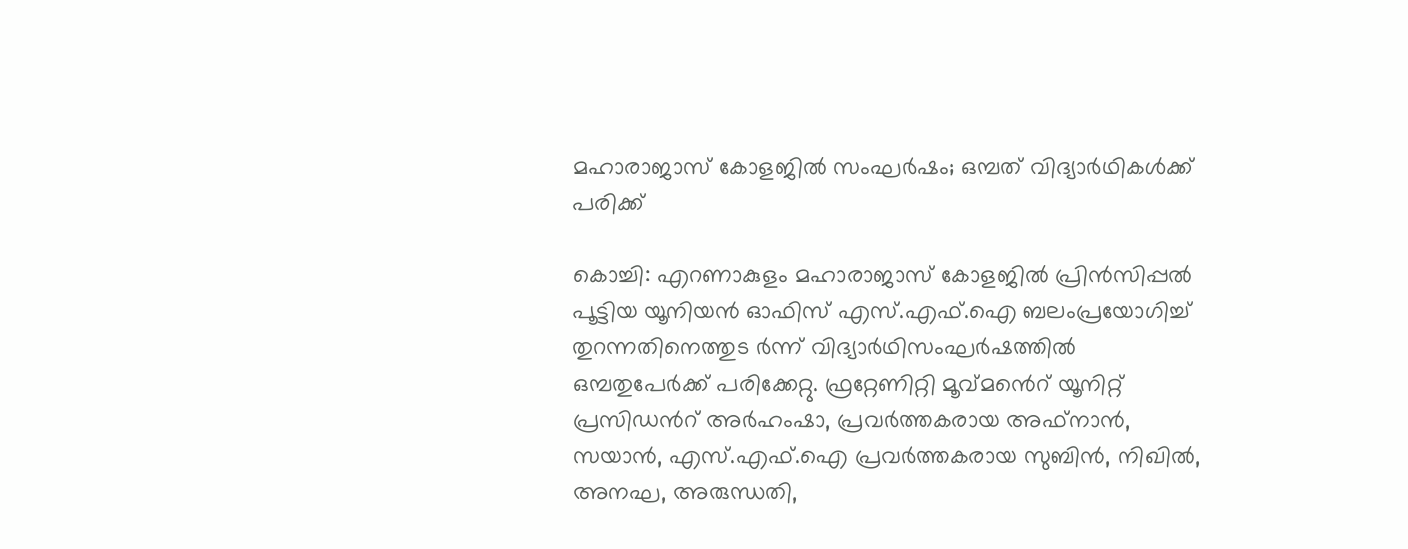മഹാരാജാസ് കോളജിൽ സംഘർഷം; ഒമ്പത് വിദ്യാർഥികൾക്ക് പരിക്ക്

കൊച്ചി: എറണാകുളം മഹാരാജാസ് കോളജിൽ പ്രിൻസിപ്പൽ പൂട്ടിയ യൂനിയൻ ഓഫിസ് എസ്.എഫ്.ഐ ബലംപ്രയോഗിച്ച് തുറന്നതിനെത്തുട ർന്ന് വിദ്യാർഥിസംഘർഷത്തിൽ ഒമ്പതുപേർക്ക് പരിക്കേറ്റു. ഫ്രറ്റേണിറ്റി മൂവ്മൻെറ് യൂനിറ്റ് പ്രസിഡൻറ് അർഹംഷാ, പ്രവർത്തകരായ അഫ്നാൻ, സയാൻ, എസ്.എഫ്.ഐ പ്രവർത്തകരായ സുബിൻ, നിഖിൽ, അനഘ, അരുന്ധതി,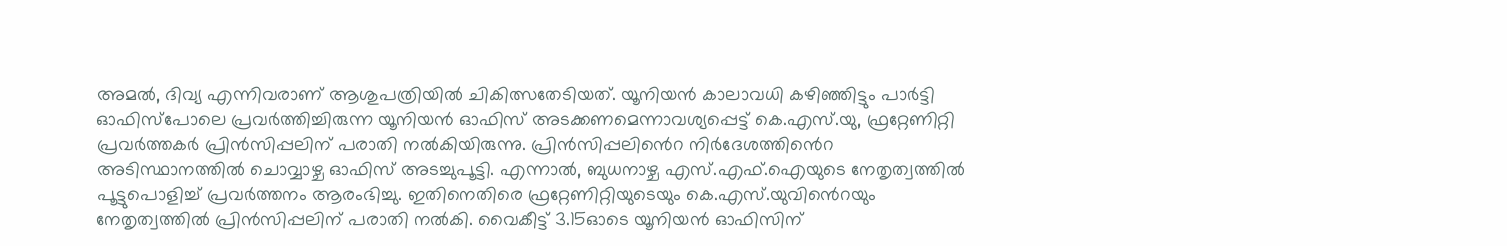അമൽ, ദിവ്യ എന്നിവരാണ് ആശുപത്രിയിൽ ചികിത്സതേടിയത്. യൂനിയൻ കാലാവധി കഴിഞ്ഞിട്ടും പാർട്ടി ഓഫിസ്പോലെ പ്രവർത്തിച്ചിരുന്ന യൂനിയൻ ഓഫിസ് അടക്കണമെന്നാവശ്യപ്പെട്ട് കെ.എസ്.യു, ഫ്രറ്റേണിറ്റി പ്രവർത്തകർ പ്രിൻസിപ്പലിന് പരാതി നൽകിയിരുന്നു. പ്രിൻസിപ്പലിൻെറ നിർദേശത്തിൻെറ അടിസ്ഥാനത്തിൽ ചൊവ്വാഴ്ച ഓഫിസ് അടച്ചുപൂട്ടി. എന്നാൽ, ബുധനാഴ്ച എസ്.എഫ്.ഐയുടെ നേതൃത്വത്തിൽ പൂട്ടുപൊളിച്ച് പ്രവർത്തനം ആരംഭിച്ചു. ഇതിനെതിരെ ഫ്രറ്റേണിറ്റിയുടെയും കെ.എസ്.യുവിൻെറയും നേതൃത്വത്തിൽ പ്രിൻസിപ്പലിന് പരാതി നൽകി. വൈകീട്ട് 3.15ഓടെ യൂനിയൻ ഓഫിസിന്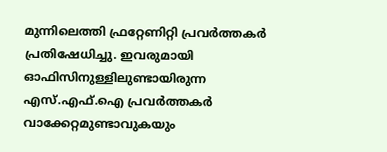മുന്നിലെത്തി ഫ്രറ്റേണിറ്റി പ്രവർത്തകർ പ്രതിഷേധിച്ചു. ഇവരുമായി ഓഫിസിനുള്ളിലുണ്ടായിരുന്ന എസ്.എഫ്.ഐ പ്രവർത്തകർ വാക്കേറ്റമുണ്ടാവുകയും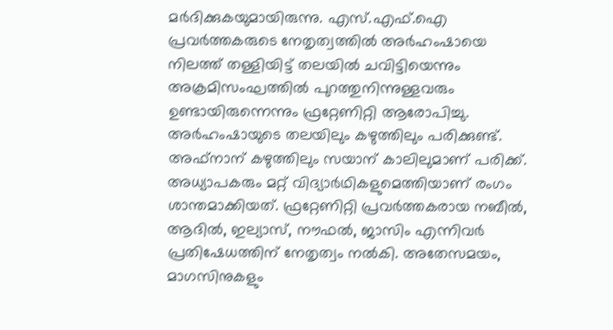മർദിക്കുകയുമായിരുന്നു. എസ്.എഫ്.ഐ പ്രവർത്തകരുടെ നേതൃത്വത്തിൽ അർഹംഷായെ നിലത്ത് തള്ളിയിട്ട് തലയിൽ ചവിട്ടിയെന്നും അക്രമിസംഘത്തിൽ പുറത്തുനിന്നുള്ളവരും ഉണ്ടായിരുന്നെന്നും ഫ്രറ്റേണിറ്റി ആരോപിച്ചു. അർഹംഷായുടെ തലയിലും കഴുത്തിലും പരിക്കുണ്ട്. അഫ്നാന് കഴുത്തിലും സയാന് കാലിലുമാണ് പരിക്ക്. അധ്യാപകരും മറ്റ് വിദ്യാർഥികളുമെത്തിയാണ് രംഗം ശാന്തമാക്കിയത്. ഫ്രറ്റേണിറ്റി പ്രവർത്തകരായ നബീൽ, ആദിൽ, ഇല്യാസ്, നൗഫൽ, ജാസിം എന്നിവർ പ്രതിഷേധത്തിന് നേതൃത്വം നൽകി. അതേസമയം, മാഗസിനുകളും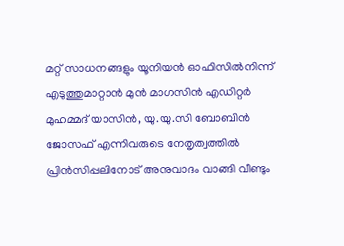മറ്റ‌് സാധനങ്ങളും യൂനിയൻ ഓഫിസിൽനിന്ന് എടുത്തുമാറ്റാൻ മുൻ മാഗസിൻ എഡിറ്റർ മുഹമ്മദ‌് യാസിൻ, യു.യു.സി ബോബിൻ ജോസഫ‌് എന്നിവരുടെ നേതൃത്വത്തിൽ പ്രിൻസിപ്പലിനോട് അനുവാദം വാങ്ങി വീണ്ടും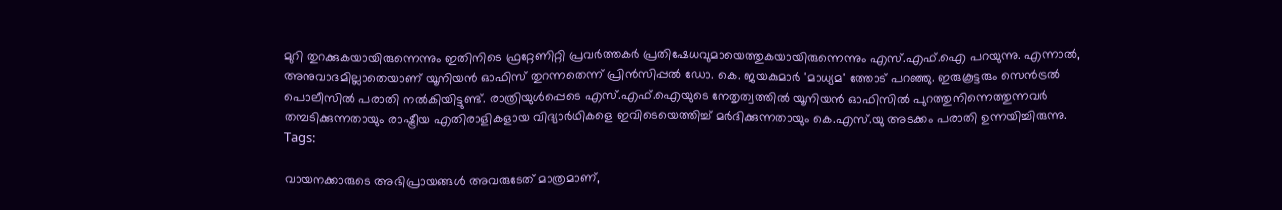മുറി തുറക്കുകയായിരുന്നെന്നും ഇതിനിടെ ഫ്രറ്റേണിറ്റി പ്രവർത്തകർ പ്രതിഷേധവുമായെത്തുകയായിരുന്നെന്നും എസ്.എഫ്.ഐ പറയുന്നു. എന്നാൽ, അനുവാദമില്ലാതെയാണ് യൂനിയൻ ഓഫിസ് തുറന്നതെന്ന് പ്രിൻസിപ്പൽ ഡോ. കെ. ജയകുമാർ 'മാധ്യമ' ത്തോട് പറഞ്ഞു. ഇരുകൂട്ടരും സെൻട്രൽ പൊലീസിൽ പരാതി നൽകിയിട്ടുണ്ട്. രാത്രിയുൾപ്പെടെ എസ്.എഫ്.ഐയുടെ നേതൃത്വത്തിൽ യൂനിയൻ ഓഫിസിൽ പുറത്തുനിന്നെത്തുന്നവർ തമ്പടിക്കുന്നതായും രാഷ്ട്രീയ എതിരാളികളായ വിദ്യാർഥികളെ ഇവിടെയെത്തിച്ച് മർദിക്കുന്നതായും കെ.എസ്.യു അടക്കം പരാതി ഉന്നയിച്ചിരുന്നു.
Tags:

വായനക്കാരുടെ അഭിപ്രായങ്ങള്‍ അവരുടേത് മാത്രമാണ്,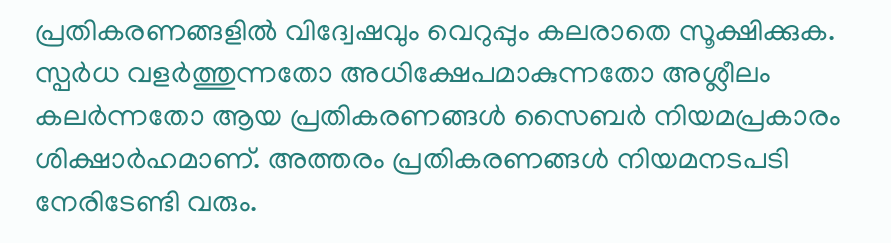പ്രതികരണങ്ങളിൽ വിദ്വേഷവും വെറുപ്പും കലരാതെ സൂക്ഷിക്കുക. സ്പർധ വളർത്തുന്നതോ അധിക്ഷേപമാകുന്നതോ അശ്ലീലം കലർന്നതോ ആയ പ്രതികരണങ്ങൾ സൈബർ നിയമപ്രകാരം ശിക്ഷാർഹമാണ്. അത്തരം പ്രതികരണങ്ങൾ നിയമനടപടി നേരിടേണ്ടി വരും.